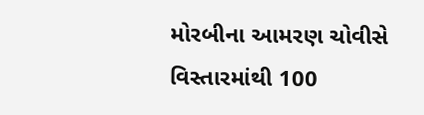મોરબીના આમરણ ચોવીસે વિસ્તારમાંથી 100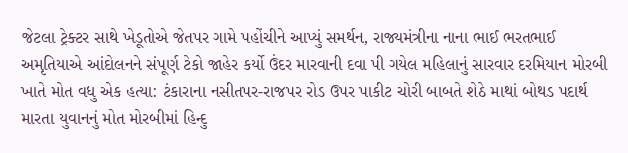જેટલા ટ્રેક્ટર સાથે ખેડૂતોએ જેતપર ગામે પહોંચીને આપ્યું સમર્થન, રાજ્યમંત્રીના નાના ભાઈ ભરતભાઈ અમૃતિયાએ આંદોલનને સંપૂર્ણ ટેકો જાહેર કર્યો ઉંદર મારવાની દવા પી ગયેલ મહિલાનું સારવાર દરમિયાન મોરબી ખાતે મોત વધુ એક હત્યા: ટંકારાના નસીતપર-રાજપર રોડ ઉપર પાકીટ ચોરી બાબતે શેઠે માથાં બોથડ પદાર્થ મારતા યુવાનનું મોત મોરબીમાં હિન્દુ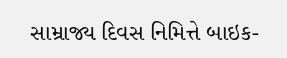સામ્રાજ્ય દિવસ નિમિત્તે બાઇક-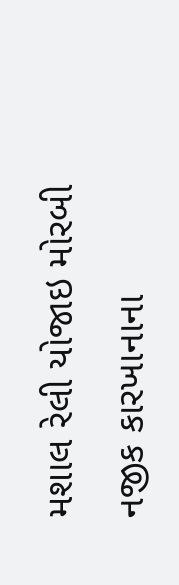મશાલ રેલી યોજાઇ મોરબી નજીક કારખાનાના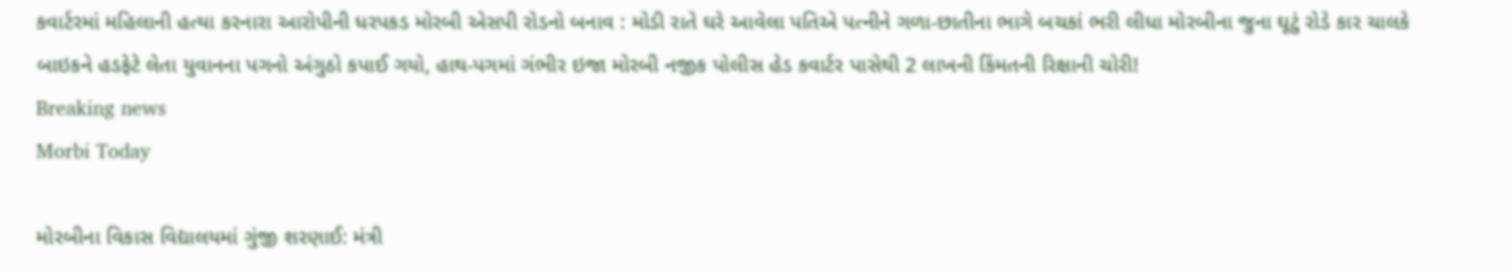કવાર્ટરમાં મહિલાની હત્યા કરનારા આરોપીની ધરપકડ મોરબી એસપી રોડનો બનાવ : મોડી રાતે ઘરે આવેલા પતિએ પત્નીને ગળા-છાતીના ભાગે બચકાં ભરી લીધા મોરબીના જુના ઘૂટું રોડે કાર ચાલકે બાઇકને હડફેટે લેતા યુવાનના પગનો અંગુઠો કપાઈ ગયો, હાથ-પગમાં ગંભીર ઇજા મોરબી નજીક પોલીસ હેડ કવાર્ટર પાસેથી 2 લાખની કિંમતની રિક્ષાની ચોરી!
Breaking news
Morbi Today

મોરબીના વિકાસ વિદ્યાલયમાં ગુંજી શરણાઈ: મંત્રી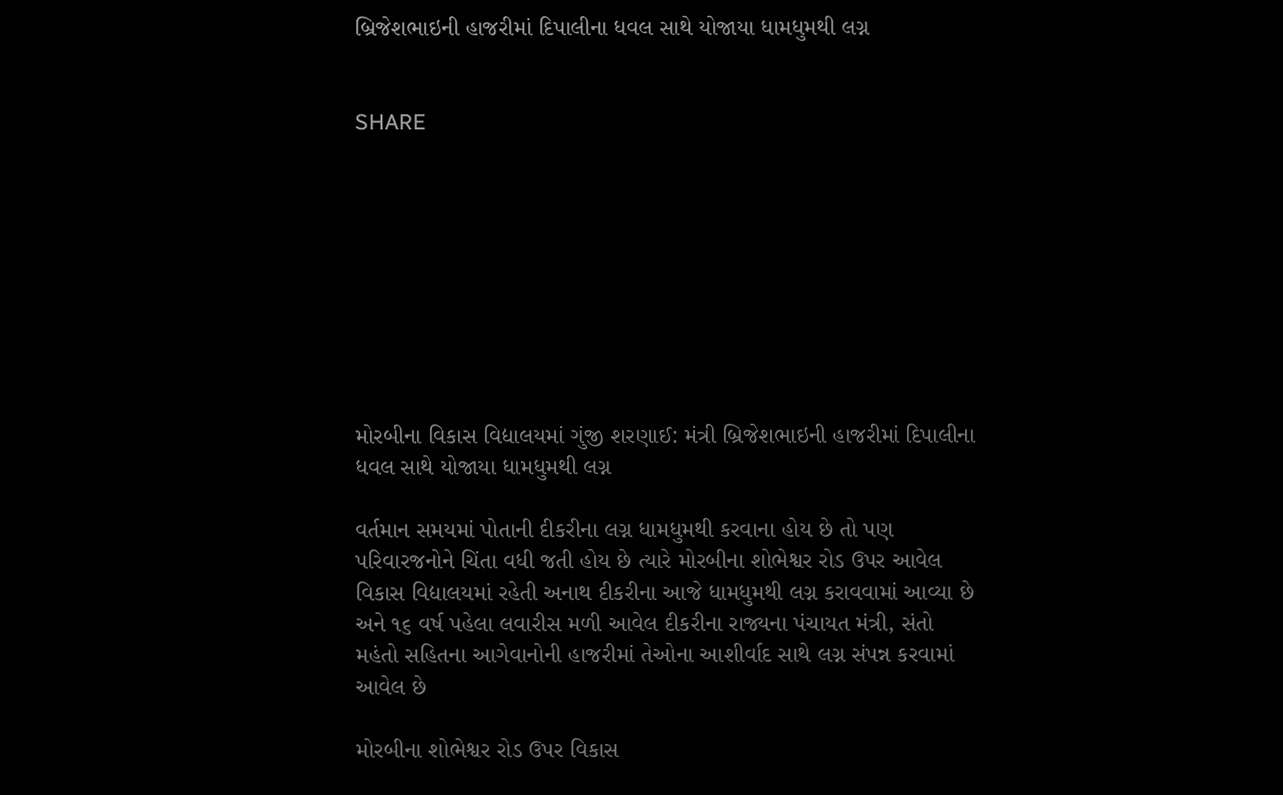બ્રિજેશભાઇની હાજરીમાં દિપાલીના ધવલ સાથે યોજાયા ધામધુમથી લગ્ન


SHARE









મોરબીના વિકાસ વિદ્યાલયમાં ગુંજી શરણાઈ: મંત્રી બ્રિજેશભાઇની હાજરીમાં દિપાલીના ધવલ સાથે યોજાયા ધામધુમથી લગ્ન

વર્તમાન સમયમાં પોતાની દીકરીના લગ્ન ધામધુમથી કરવાના હોય છે તો પણ પરિવારજનોને ચિંતા વધી જતી હોય છે ત્યારે મોરબીના શોભેશ્વર રોડ ઉપર આવેલ વિકાસ વિદ્યાલયમાં રહેતી અનાથ દીકરીના આજે ધામધુમથી લગ્ન કરાવવામાં આવ્યા છે અને ૧૬ વર્ષ પહેલા લવારીસ મળી આવેલ દીકરીના રાજ્યના પંચાયત મંત્રી, સંતો મહંતો સહિતના આગેવાનોની હાજરીમાં તેઓના આશીર્વાદ સાથે લગ્ન સંપન્ન કરવામાં આવેલ છે

મોરબીના શોભેશ્વર રોડ ઉપર વિકાસ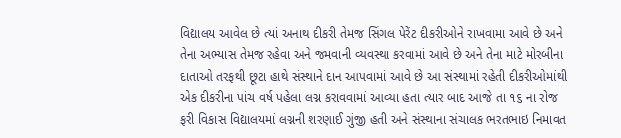વિદ્યાલય આવેલ છે ત્યાં અનાથ દીકરી તેમજ સિંગલ પેરેંટ દીકરીઓને રાખવામા આવે છે અને તેના અભ્યાસ તેમજ રહેવા અને જમવાની વ્યવસ્થા કરવામાં આવે છે અને તેના માટે મોરબીના દાતાઓ તરફથી છૂટા હાથે સંસ્થાને દાન આપવામાં આવે છે આ સંસ્થામાં રહેતી દીકરીઓમાંથી એક દીકરીના પાંચ વર્ષ પહેલા લગ્ન કરાવવામાં આવ્યા હતા ત્યાર બાદ આજે તા ૧૬ ના રોજ ફરી વિકાસ વિદ્યાલયમાં લગ્નની શરણાઈ ગુંજી હતી અને સંસ્થાના સંચાલક ભરતભાઇ નિમાવત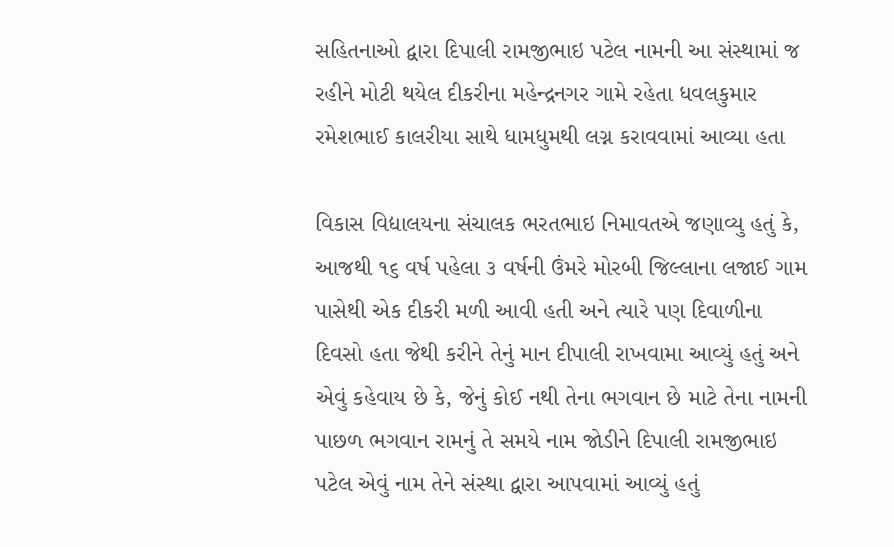સહિતનાઓ દ્વારા દિપાલી રામજીભાઇ પટેલ નામની આ સંસ્થામાં જ રહીને મોટી થયેલ દીકરીના મહેન્દ્રનગર ગામે રહેતા ધવલકુમાર રમેશભાઈ કાલરીયા સાથે ધામધુમથી લગ્ન કરાવવામાં આવ્યા હતા

વિકાસ વિદ્યાલયના સંચાલક ભરતભાઇ નિમાવતએ જણાવ્યુ હતું કે, આજથી ૧૬ વર્ષ પહેલા ૩ વર્ષની ઉંમરે મોરબી જિલ્લાના લજાઈ ગામ પાસેથી એક દીકરી મળી આવી હતી અને ત્યારે પણ દિવાળીના દિવસો હતા જેથી કરીને તેનું માન દીપાલી રાખવામા આવ્યું હતું અને એવું કહેવાય છે કે, જેનું કોઈ નથી તેના ભગવાન છે માટે તેના નામની પાછળ ભગવાન રામનું તે સમયે નામ જોડીને દિપાલી રામજીભાઇ પટેલ એવું નામ તેને સંસ્થા દ્વારા આપવામાં આવ્યું હતું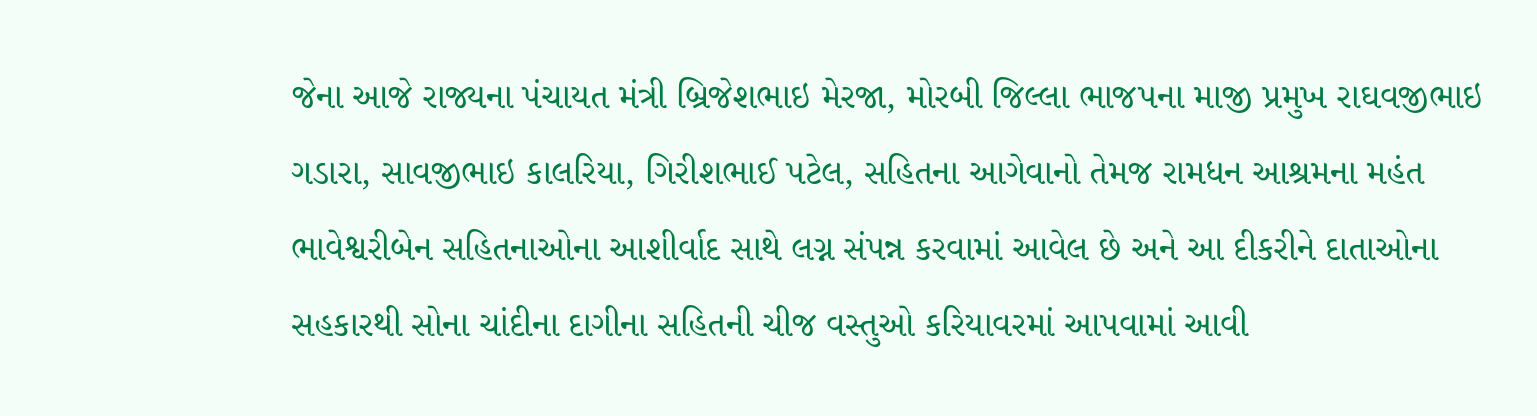જેના આજે રાજ્યના પંચાયત મંત્રી બ્રિજેશભાઇ મેરજા, મોરબી જિલ્લા ભાજપના માજી પ્રમુખ રાઘવજીભાઇ ગડારા, સાવજીભાઇ કાલરિયા, ગિરીશભાઈ પટેલ, સહિતના આગેવાનો તેમજ રામધન આશ્રમના મહંત ભાવેશ્વરીબેન સહિતનાઓના આશીર્વાદ સાથે લગ્ન સંપન્ન કરવામાં આવેલ છે અને આ દીકરીને દાતાઓના સહકારથી સોના ચાંદીના દાગીના સહિતની ચીજ વસ્તુઓ કરિયાવરમાં આપવામાં આવી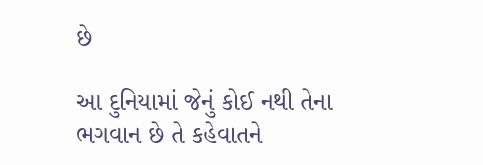છે

આ દુનિયામાં જેનું કોઈ નથી તેના ભગવાન છે તે કહેવાતને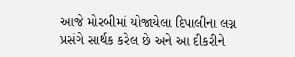આજે મોરબીમાં યોજાયેલા દિપાલીના લગ્ન પ્રસંગે સાર્થક કરેલ છે અને આ દીકરીને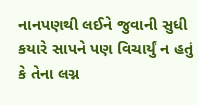નાનપણથી લઈને જુવાની સુધી કયારે સાપને પણ વિચાર્યું ન હતું કે તેના લગ્ન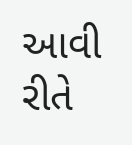આવી રીતે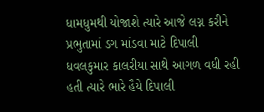ધામધુમથી યોજાશે ત્યારે આજે લગ્ન કરીને પ્રભુતામાં ડગ માંડવા માટે દિપાલી ધવલકુમાર કાલરીયા સાથે આગળ વધી રહી હતી ત્યારે ભારે હૈયે દિપાલી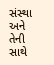સંસ્થા અને તેની સાથે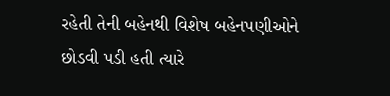રહેતી તેની બહેનથી વિશેષ બહેનપણીઓને છોડવી પડી હતી ત્યારે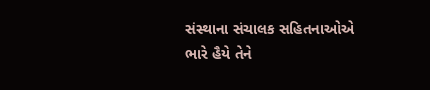સંસ્થાના સંચાલક સહિતનાઓએ ભારે હૈયે તેને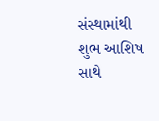સંસ્થામાંથી શુભ આશિષ સાથે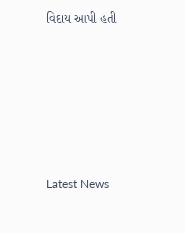વિદાય આપી હતી






Latest News